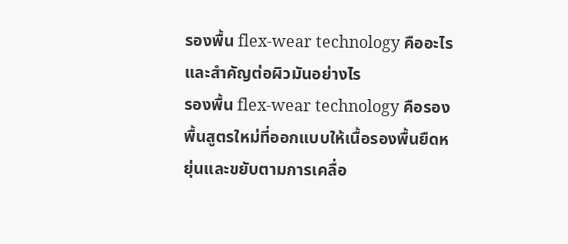รองพื้น flex-wear technology คืออะไร และสำคัญต่อผิวมันอย่างไร
รองพื้น flex-wear technology คือรองพื้นสูตรใหม่ที่ออกแบบให้เนื้อรองพื้นยืดหยุ่นและขยับตามการเคลื่อ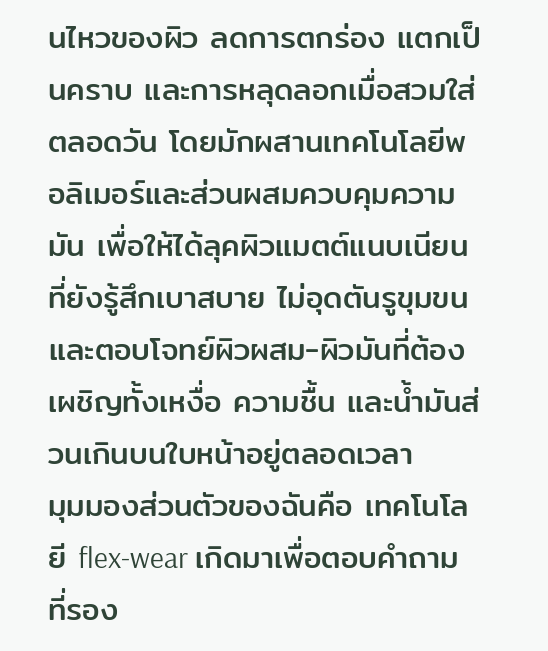นไหวของผิว ลดการตกร่อง แตกเป็นคราบ และการหลุดลอกเมื่อสวมใส่ตลอดวัน โดยมักผสานเทคโนโลยีพอลิเมอร์และส่วนผสมควบคุมความมัน เพื่อให้ได้ลุคผิวแมตต์แนบเนียนที่ยังรู้สึกเบาสบาย ไม่อุดตันรูขุมขน และตอบโจทย์ผิวผสม-ผิวมันที่ต้องเผชิญทั้งเหงื่อ ความชื้น และน้ำมันส่วนเกินบนใบหน้าอยู่ตลอดเวลา
มุมมองส่วนตัวของฉันคือ เทคโนโลยี flex-wear เกิดมาเพื่อตอบคำถามที่รอง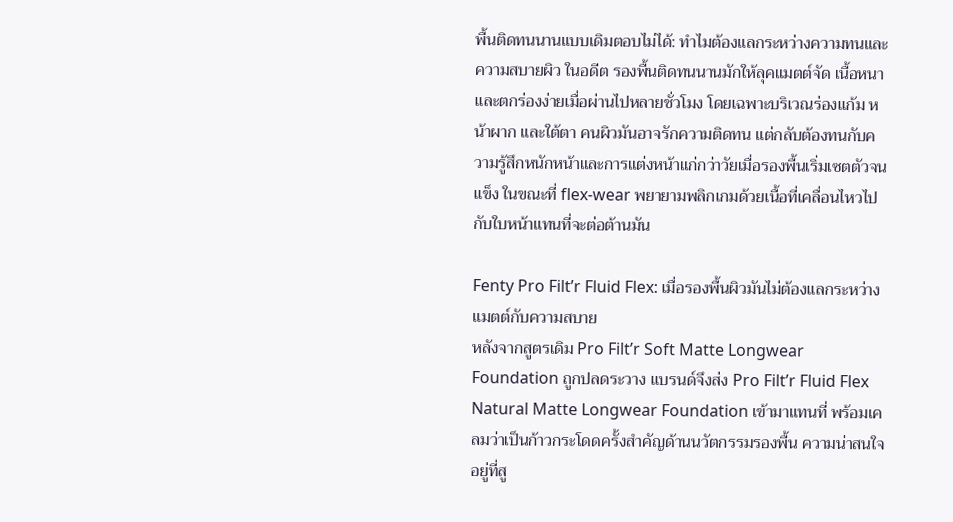พื้นติดทนนานแบบเดิมตอบไม่ได้: ทำไมต้องแลกระหว่างความทนและความสบายผิว ในอดีต รองพื้นติดทนนานมักให้ลุคแมตต์จัด เนื้อหนา และตกร่องง่ายเมื่อผ่านไปหลายชั่วโมง โดยเฉพาะบริเวณร่องแก้ม หน้าผาก และใต้ตา คนผิวมันอาจรักความติดทน แต่กลับต้องทนกับความรู้สึกหนักหน้าและการแต่งหน้าแก่กว่าวัยเมื่อรองพื้นเริ่มเซตตัวจนแข็ง ในขณะที่ flex-wear พยายามพลิกเกมด้วยเนื้อที่เคลื่อนไหวไปกับใบหน้าแทนที่จะต่อต้านมัน

Fenty Pro Filt’r Fluid Flex: เมื่อรองพื้นผิวมันไม่ต้องแลกระหว่างแมตต์กับความสบาย
หลังจากสูตรเดิม Pro Filt’r Soft Matte Longwear Foundation ถูกปลดระวาง แบรนด์จึงส่ง Pro Filt’r Fluid Flex Natural Matte Longwear Foundation เข้ามาแทนที่ พร้อมเคลมว่าเป็นก้าวกระโดดครั้งสำคัญด้านนวัตกรรมรองพื้น ความน่าสนใจอยู่ที่สู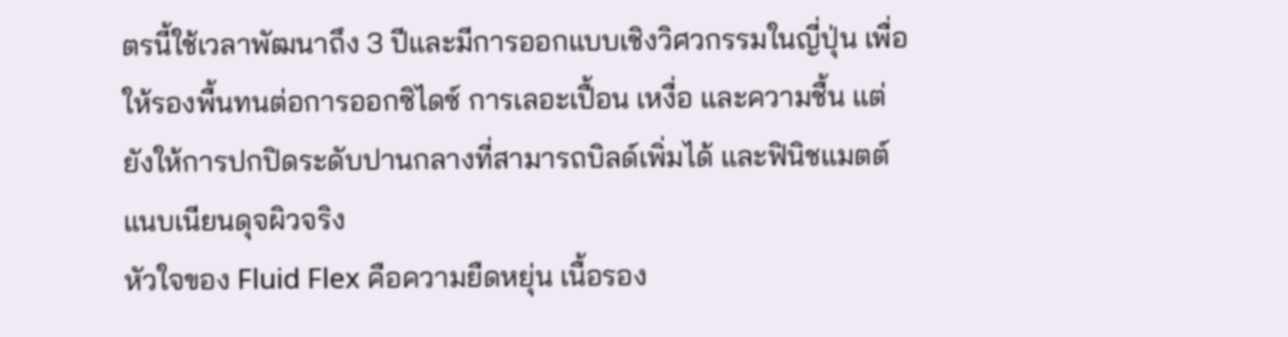ตรนี้ใช้เวลาพัฒนาถึง 3 ปีและมีการออกแบบเชิงวิศวกรรมในญี่ปุ่น เพื่อให้รองพื้นทนต่อการออกซิไดซ์ การเลอะเปื้อน เหงื่อ และความชื้น แต่ยังให้การปกปิดระดับปานกลางที่สามารถบิลด์เพิ่มได้ และฟินิชแมตต์แนบเนียนดุจผิวจริง
หัวใจของ Fluid Flex คือความยืดหยุ่น เนื้อรอง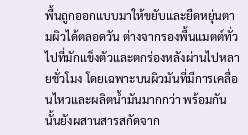พื้นถูกออกแบบมาให้ขยับและยืดหยุ่นตามผิวได้ตลอดวัน ต่างจากรองพื้นแมตต์ทั่วไปที่มักแข็งตัวและตกร่องหลังผ่านไปหลายชั่วโมง โดยเฉพาะบนผิวมันที่มีการเคลื่อนไหวและผลิตน้ำมันมากกว่า พร้อมกันนั้นยังผสานสารสกัดจาก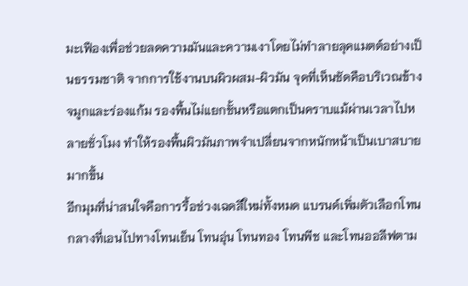มะเฟืองเพื่อช่วยลดความมันและความเงาโดยไม่ทำลายลุคแมตต์อย่างเป็นธรรมชาติ จากการใช้งานบนผิวผสม-ผิวมัน จุดที่เห็นชัดคือบริเวณข้างจมูกและร่องแก้ม รองพื้นไม่แยกชั้นหรือแตกเป็นคราบแม้ผ่านเวลาไปหลายชั่วโมง ทำให้รองพื้นผิวมันภาพจำเปลี่ยนจากหนักหน้าเป็นเบาสบายมากขึ้น
อีกมุมที่น่าสนใจคือการรื้อช่วงเฉดสีใหม่ทั้งหมด แบรนด์เพิ่มตัวเลือกโทนกลางที่เอนไปทางโทนเย็น โทนอุ่น โทนทอง โทนพีช และโทนออลีฟตาม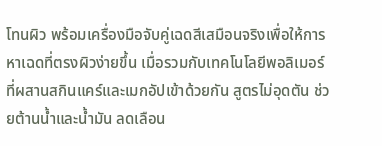โทนผิว พร้อมเครื่องมือจับคู่เฉดสีเสมือนจริงเพื่อให้การหาเฉดที่ตรงผิวง่ายขึ้น เมื่อรวมกับเทคโนโลยีพอลิเมอร์ที่ผสานสกินแคร์และเมกอัปเข้าด้วยกัน สูตรไม่อุดตัน ช่วยต้านน้ำและน้ำมัน ลดเลือน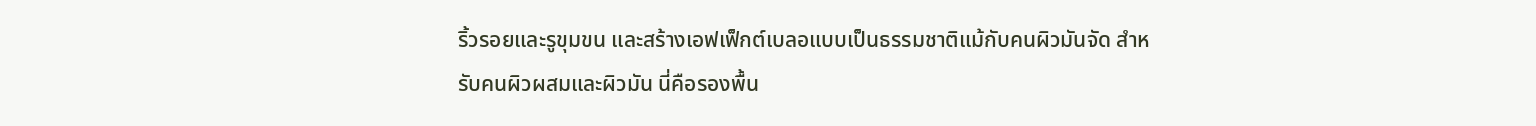ริ้วรอยและรูขุมขน และสร้างเอฟเฟ็กต์เบลอแบบเป็นธรรมชาติแม้กับคนผิวมันจัด สำหรับคนผิวผสมและผิวมัน นี่คือรองพื้น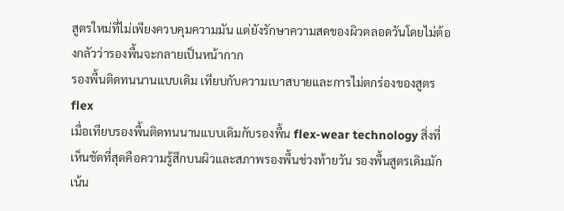สูตรใหม่ที่ไม่เพียงควบคุมความมัน แต่ยังรักษาความสดของผิวตลอดวันโดยไม่ต้องกลัวว่ารองพื้นจะกลายเป็นหน้ากาก
รองพื้นติดทนนานแบบเดิม เทียบกับความเบาสบายและการไม่ตกร่องของสูตร flex
เมื่อเทียบรองพื้นติดทนนานแบบเดิมกับรองพื้น flex-wear technology สิ่งที่เห็นชัดที่สุดคือความรู้สึกบนผิวและสภาพรองพื้นช่วงท้ายวัน รองพื้นสูตรเดิมมักเน้น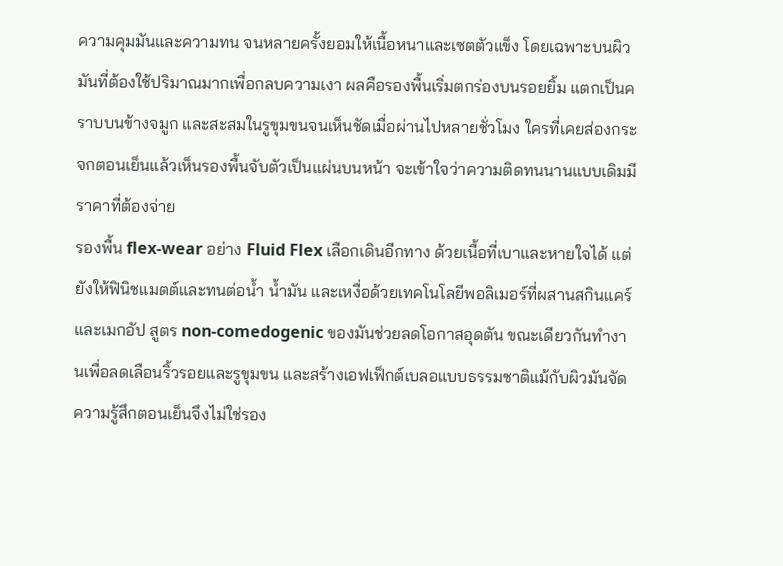ความคุมมันและความทน จนหลายครั้งยอมให้เนื้อหนาและเซตตัวแข็ง โดยเฉพาะบนผิวมันที่ต้องใช้ปริมาณมากเพื่อกลบความเงา ผลคือรองพื้นเริ่มตกร่องบนรอยยิ้ม แตกเป็นคราบบนข้างจมูก และสะสมในรูขุมขนจนเห็นชัดเมื่อผ่านไปหลายชั่วโมง ใครที่เคยส่องกระจกตอนเย็นแล้วเห็นรองพื้นจับตัวเป็นแผ่นบนหน้า จะเข้าใจว่าความติดทนนานแบบเดิมมีราคาที่ต้องจ่าย
รองพื้น flex-wear อย่าง Fluid Flex เลือกเดินอีกทาง ด้วยเนื้อที่เบาและหายใจได้ แต่ยังให้ฟินิชแมตต์และทนต่อน้ำ น้ำมัน และเหงื่อด้วยเทคโนโลยีพอลิเมอร์ที่ผสานสกินแคร์และเมกอัป สูตร non-comedogenic ของมันช่วยลดโอกาสอุดตัน ขณะเดียวกันทำงานเพื่อลดเลือนริ้วรอยและรูขุมขน และสร้างเอฟเฟ็กต์เบลอแบบธรรมชาติแม้กับผิวมันจัด ความรู้สึกตอนเย็นจึงไม่ใช่รอง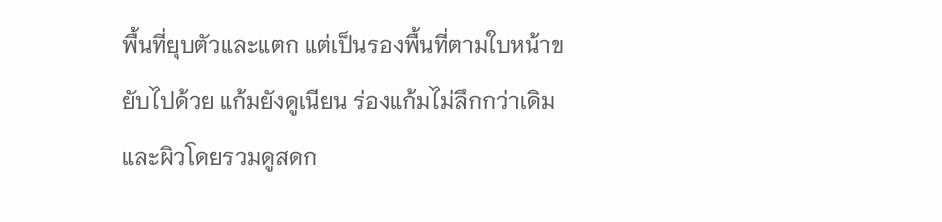พื้นที่ยุบตัวและแตก แต่เป็นรองพื้นที่ตามใบหน้าขยับไปด้วย แก้มยังดูเนียน ร่องแก้มไม่ลึกกว่าเดิม และผิวโดยรวมดูสดก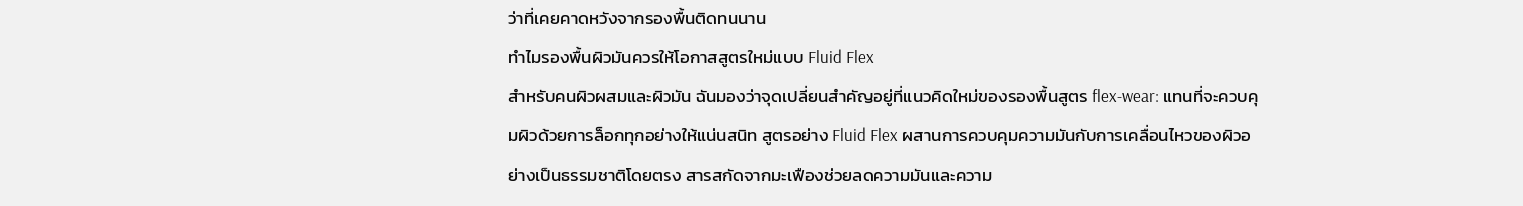ว่าที่เคยคาดหวังจากรองพื้นติดทนนาน
ทำไมรองพื้นผิวมันควรให้โอกาสสูตรใหม่แบบ Fluid Flex
สำหรับคนผิวผสมและผิวมัน ฉันมองว่าจุดเปลี่ยนสำคัญอยู่ที่แนวคิดใหม่ของรองพื้นสูตร flex-wear: แทนที่จะควบคุมผิวด้วยการล็อกทุกอย่างให้แน่นสนิท สูตรอย่าง Fluid Flex ผสานการควบคุมความมันกับการเคลื่อนไหวของผิวอย่างเป็นธรรมชาติโดยตรง สารสกัดจากมะเฟืองช่วยลดความมันและความ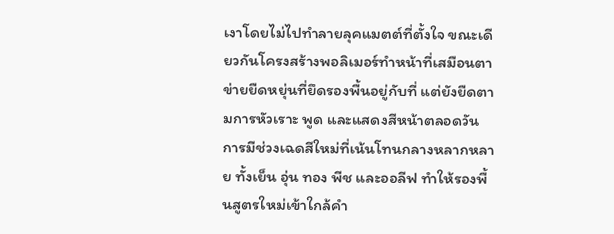เงาโดยไม่ไปทำลายลุคแมตต์ที่ตั้งใจ ขณะเดียวกันโครงสร้างพอลิเมอร์ทำหน้าที่เสมือนตาข่ายยืดหยุ่นที่ยึดรองพื้นอยู่กับที่ แต่ยังยืดตามการหัวเราะ พูด และแสดงสีหน้าตลอดวัน
การมีช่วงเฉดสีใหม่ที่เน้นโทนกลางหลากหลาย ทั้งเย็น อุ่น ทอง พีช และออลีฟ ทำให้รองพื้นสูตรใหม่เข้าใกล้คำ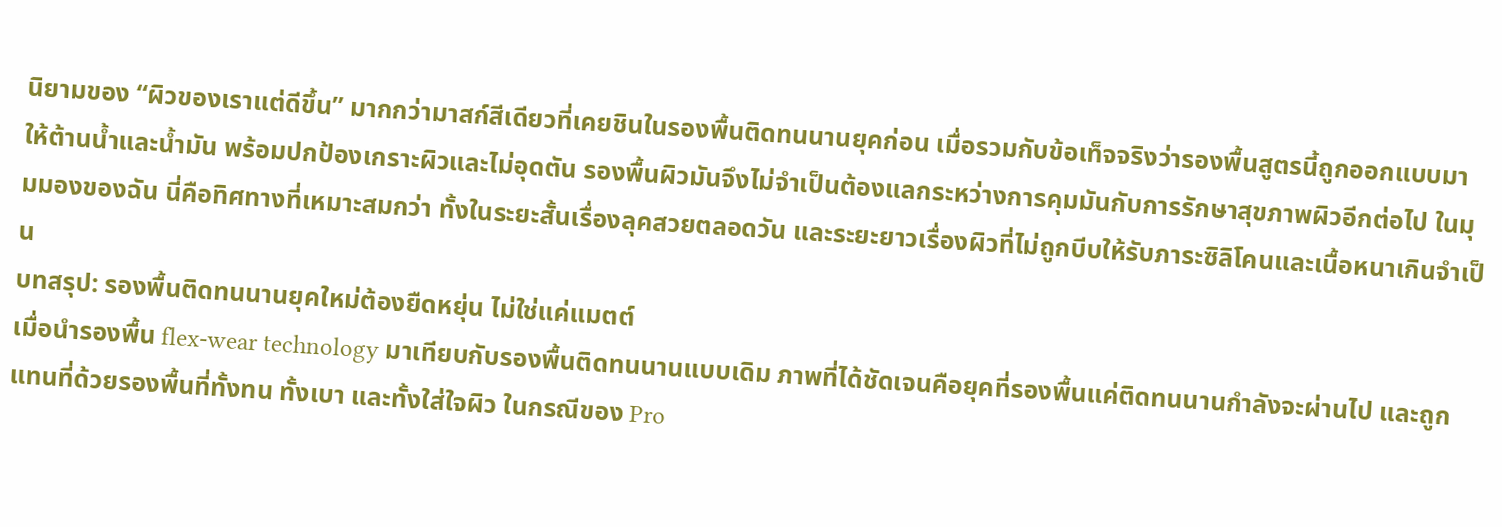นิยามของ “ผิวของเราแต่ดีขึ้น” มากกว่ามาสก์สีเดียวที่เคยชินในรองพื้นติดทนนานยุคก่อน เมื่อรวมกับข้อเท็จจริงว่ารองพื้นสูตรนี้ถูกออกแบบมาให้ต้านน้ำและน้ำมัน พร้อมปกป้องเกราะผิวและไม่อุดตัน รองพื้นผิวมันจึงไม่จำเป็นต้องแลกระหว่างการคุมมันกับการรักษาสุขภาพผิวอีกต่อไป ในมุมมองของฉัน นี่คือทิศทางที่เหมาะสมกว่า ทั้งในระยะสั้นเรื่องลุคสวยตลอดวัน และระยะยาวเรื่องผิวที่ไม่ถูกบีบให้รับภาระซิลิโคนและเนื้อหนาเกินจำเป็น
บทสรุป: รองพื้นติดทนนานยุคใหม่ต้องยืดหยุ่น ไม่ใช่แค่แมตต์
เมื่อนำรองพื้น flex-wear technology มาเทียบกับรองพื้นติดทนนานแบบเดิม ภาพที่ได้ชัดเจนคือยุคที่รองพื้นแค่ติดทนนานกำลังจะผ่านไป และถูกแทนที่ด้วยรองพื้นที่ทั้งทน ทั้งเบา และทั้งใส่ใจผิว ในกรณีของ Pro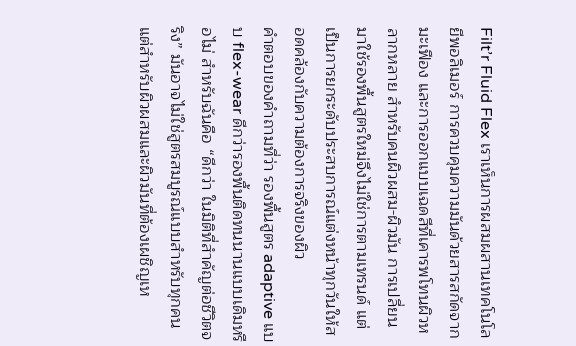Filt’r Fluid Flex เราเห็นการผสมผสานเทคโนโลยีพอลิเมอร์ การควบคุมความมันด้วยสารสกัดจากมะเฟือง และการออกแบบเฉดสีที่เคารพโทนผิวหลากหลาย สำหรับคนผิวผสม-ผิวมัน การเปลี่ยนมาใช้รองพื้นสูตรใหม่จึงไม่ใช่การตามเทรนด์ แต่เป็นการยกระดับประสบการณ์แต่งหน้าทุกวันให้สอดคล้องกับความต้องการจริงของผิว
คำตอบของคำถามที่ว่า รองพื้นสูตร adaptive แบบ flex-wear ดีกว่ารองพื้นติดทนนานแบบเดิมหรือไม่ สำหรับฉันคือ “ดีกว่า ในมิติที่สำคัญต่อชีวิตจริง” มันอาจไม่ใช่สูตรสมบูรณ์แบบสำหรับทุกคน แต่สำหรับผิวผสมและผิวมันที่ต้องเผชิญเห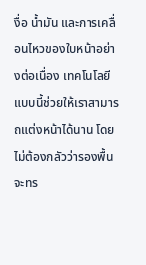งื่อ น้ำมัน และการเคลื่อนไหวของใบหน้าอย่างต่อเนื่อง เทคโนโลยีแบบนี้ช่วยให้เราสามารถแต่งหน้าได้นาน โดยไม่ต้องกลัวว่ารองพื้นจะทร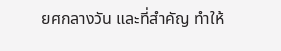ยศกลางวัน และที่สำคัญ ทำให้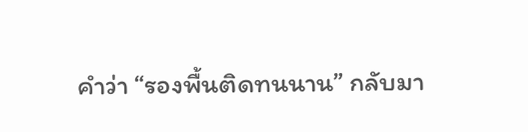คำว่า “รองพื้นติดทนนาน” กลับมา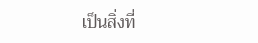เป็นสิ่งที่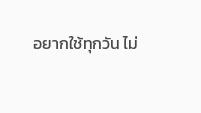อยากใช้ทุกวัน ไม่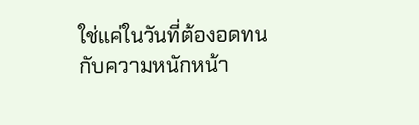ใช่แค่ในวันที่ต้องอดทนกับความหนักหน้า